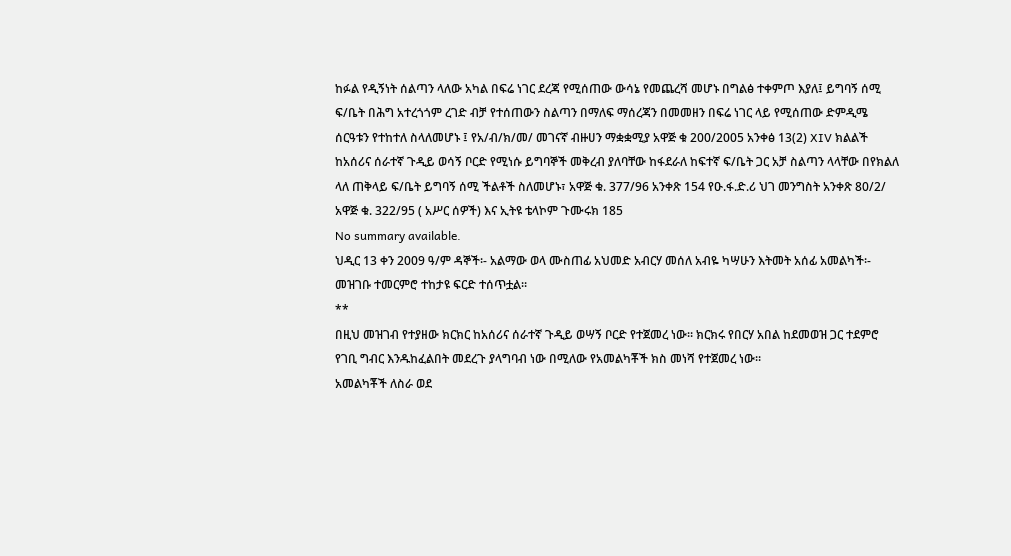ከፉል የዲኝነት ሰልጣን ላለው አካል በፍሬ ነገር ደረጃ የሚሰጠው ውሳኔ የመጨረሻ መሆኑ በግልፅ ተቀምጦ እያለ፤ ይግባኝ ሰሚ ፍ/ቤት በሕግ አተረጎጎም ረገድ ብቻ የተሰጠውን ስልጣን በማለፍ ማሰረጃን በመመዘን በፍሬ ነገር ላይ የሚሰጠው ድምዲሜ ሰርዓቱን የተከተለ ስላለመሆኑ ፤ የአ/ብ/ክ/መ/ መገናኛ ብዙሀን ማቋቋሚያ አዋጅ ቁ 200/2005 አንቀፅ 13(2) XIV ክልልች ከአሰሪና ሰራተኛ ጉዲይ ወሳኝ ቦርድ የሚነሱ ይግባኞች መቅረብ ያለባቸው ከፋደራለ ከፍተኛ ፍ/ቤት ጋር አቻ ስልጣን ላላቸው በየክልለ ላለ ጠቅላይ ፍ/ቤት ይግባኝ ሰሚ ችልቶች ስለመሆኑ፣ አዋጅ ቁ. 377/96 አንቀጽ 154 የዑ.ፋ.ድ.ሪ ህገ መንግስት አንቀጽ 80/2/ አዋጅ ቁ. 322/95 ( አሥር ሰዎች) እና ኢትዩ ቴላኮም ጉሙሩክ 185
No summary available.
ህዲር 13 ቀን 2009 ዓ/ም ዳኞች፡- አልማው ወላ ሙስጠፊ አህመድ አብርሃ መሰለ አብዬ ካሣሁን እትመት አሰፊ አመልካች፡-
መዝገቡ ተመርምሮ ተከታዩ ፍርድ ተሰጥቷል።
**
በዚህ መዝገብ የተያዘው ክርክር ከአሰሪና ሰራተኛ ጉዲይ ወሣኝ ቦርድ የተጀመረ ነው። ክርክሩ የበርሃ አበል ከደመወዝ ጋር ተደምሮ የገቢ ግብር እንዱከፈልበት መደረጉ ያላግባብ ነው በሚለው የአመልካቾች ክስ መነሻ የተጀመረ ነው።
አመልካቾች ለስራ ወደ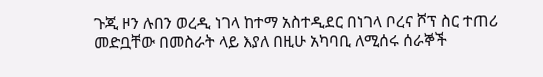ጉጂ ዞን ሉበን ወረዲ ነገላ ከተማ አስተዲደር በነገላ ቦረና ሾፕ ስር ተጠሪ መድቧቸው በመስራት ላይ እያለ በዚሁ አካባቢ ለሚሰሩ ሰራኞች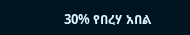30% የበረሃ አበል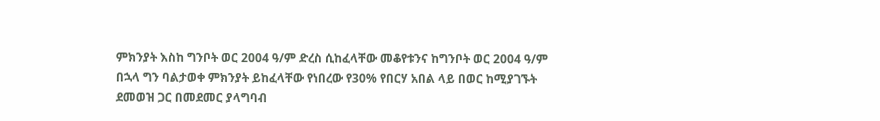ምክንያት እስከ ግንቦት ወር 2004 ዓ/ም ድረስ ሲከፈላቸው መቆየቱንና ከግንቦት ወር 2004 ዓ/ም በኋላ ግን ባልታወቀ ምክንያት ይከፈላቸው የነበረው የ30% የበርሃ አበል ላይ በወር ከሚያገኙት ደመወዝ ጋር በመደመር ያላግባብ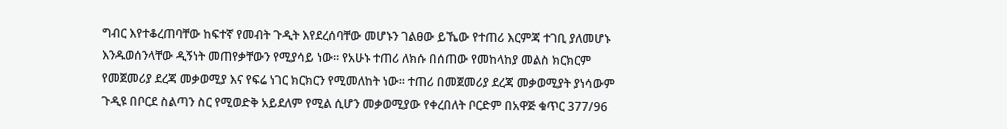ግብር እየተቆረጠባቸው ከፍተኛ የመብት ጉዲት እየደረሰባቸው መሆኑን ገልፀው ይኼው የተጠሪ እርምጃ ተገቢ ያለመሆኑ እንዱወሰንላቸው ዲኝነት መጠየቃቸውን የሚያሳይ ነው። የአሁኑ ተጠሪ ለክሱ በሰጠው የመከላከያ መልስ ክርክርም የመጀመሪያ ደረጃ መቃወሚያ እና የፍሬ ነገር ክርክርን የሚመለከት ነው። ተጠሪ በመጀመሪያ ደረጃ መቃወሚያት ያነሳውም ጉዲዩ በቦርደ ስልጣን ስር የሚወድቅ አይደለም የሚል ሲሆን መቃወሚያው የቀረበለት ቦርድም በአዋጅ ቁጥር 377/96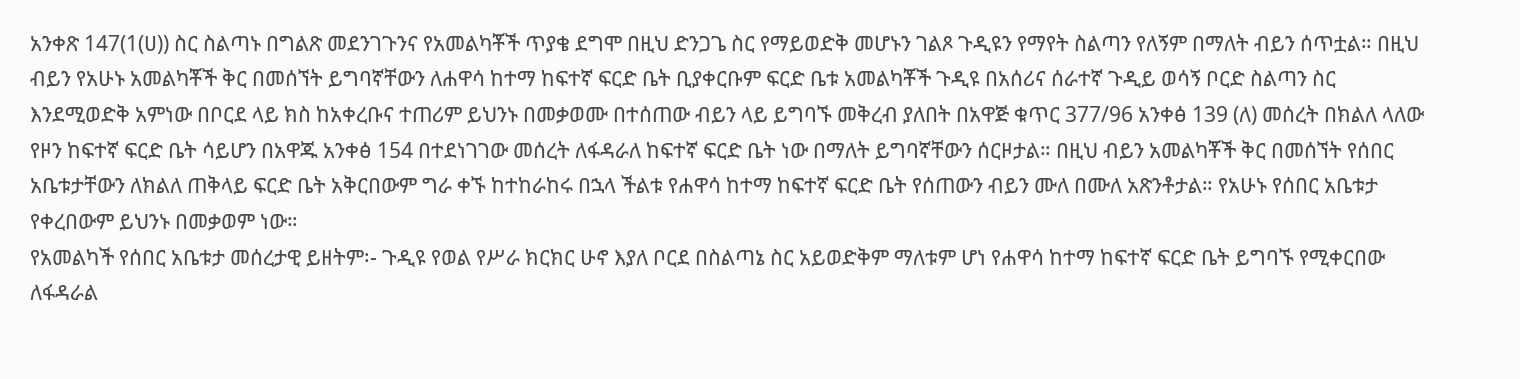አንቀጽ 147(1(ሀ)) ስር ስልጣኑ በግልጽ መደንገጉንና የአመልካቾች ጥያቄ ደግሞ በዚህ ድንጋጌ ስር የማይወድቅ መሆኑን ገልጾ ጉዲዩን የማየት ስልጣን የለኝም በማለት ብይን ሰጥቷል። በዚህ ብይን የአሁኑ አመልካቾች ቅር በመሰኘት ይግባኛቸውን ለሐዋሳ ከተማ ከፍተኛ ፍርድ ቤት ቢያቀርቡም ፍርድ ቤቱ አመልካቾች ጉዲዩ በአሰሪና ሰራተኛ ጉዲይ ወሳኝ ቦርድ ስልጣን ስር እንደሚወድቅ አምነው በቦርደ ላይ ክስ ከአቀረቡና ተጠሪም ይህንኑ በመቃወሙ በተሰጠው ብይን ላይ ይግባኙ መቅረብ ያለበት በአዋጅ ቁጥር 377/96 አንቀፅ 139 (ለ) መሰረት በክልለ ላለው የዞን ከፍተኛ ፍርድ ቤት ሳይሆን በአዋጁ አንቀፅ 154 በተደነገገው መሰረት ለፋዳራለ ከፍተኛ ፍርድ ቤት ነው በማለት ይግባኛቸውን ሰርዞታል። በዚህ ብይን አመልካቾች ቅር በመሰኘት የሰበር አቤቱታቸውን ለክልለ ጠቅላይ ፍርድ ቤት አቅርበውም ግራ ቀኙ ከተከራከሩ በኋላ ችልቱ የሐዋሳ ከተማ ከፍተኛ ፍርድ ቤት የሰጠውን ብይን ሙለ በሙለ አጽንቶታል። የአሁኑ የሰበር አቤቱታ የቀረበውም ይህንኑ በመቃወም ነው።
የአመልካች የሰበር አቤቱታ መሰረታዊ ይዘትም፡- ጉዲዩ የወል የሥራ ክርክር ሁኖ እያለ ቦርደ በስልጣኔ ስር አይወድቅም ማለቱም ሆነ የሐዋሳ ከተማ ከፍተኛ ፍርድ ቤት ይግባኙ የሚቀርበው ለፋዳራል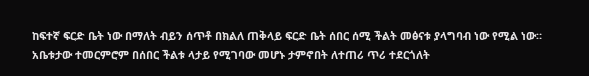ከፍተኛ ፍርድ ቤት ነው በማለት ብይን ሰጥቶ በክልለ ጠቅላይ ፍርድ ቤት ሰበር ሰሚ ችልት መፅናቱ ያላግባብ ነው የሚል ነው። አቤቱታው ተመርምሮም በሰበር ችልቱ ላታይ የሚገባው መሆኑ ታምኖበት ለተጠሪ ጥሪ ተደርጎለት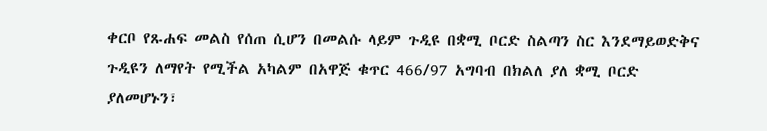ቀርቦ የጹሐፍ መልስ የሰጠ ሲሆን በመልሱ ላይም ጉዲዩ በቋሚ ቦርድ ስልጣን ስር እንደማይወድቅና ጉዲዩን ለማየት የሚችል አካልም በአዋጅ ቁጥር 466/97 አግባብ በክልለ ያለ ቋሚ ቦርድ ያለመሆኑን፣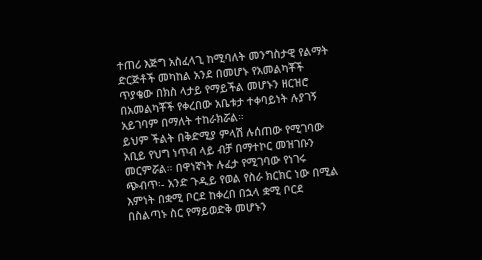ተጠሪ እጅግ አስፈላጊ ከሚባለት መንግስታዊ የልማት ድርጅቶች መካከል አንደ በመሆኑ የአመልካቾች ጥያቄው በክስ ላታይ የማይችል መሆኑን ዘርዝሮ በአመልካቾች የቀረበው አቤቱታ ተቀባይነት ሉያገኝ አይገባም በማለት ተከራክሯል።
ይህም ችልት በቅድሚያ ምላሽ ሉሰጠው የሚገባው አቢይ የህግ ነጥብ ላይ ብቻ በማተኮር መዝገቡን መርምሯል። በዋነኛነት ሉፈታ የሚገባው የነገሩ ጭብጥ፡- አንድ ጉዲይ የወል የስራ ክርክር ነው በሚል እምነት በቋሚ ቦርደ ከቀረበ በኋላ ቋሚ ቦርደ በስልጣኑ ስር የማይወድቅ መሆኑን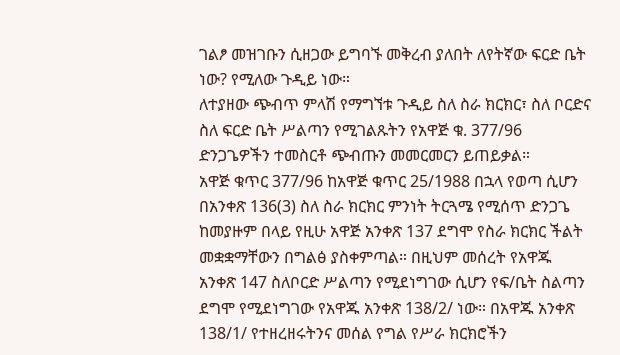ገልፆ መዝገቡን ሲዘጋው ይግባኙ መቅረብ ያለበት ለየትኛው ፍርድ ቤት ነው? የሚለው ጉዲይ ነው።
ለተያዘው ጭብጥ ምላሽ የማግኘቱ ጉዲይ ስለ ስራ ክርክር፣ ስለ ቦርድና ስለ ፍርድ ቤት ሥልጣን የሚገልጹትን የአዋጅ ቁ. 377/96 ድንጋጌዎችን ተመስርቶ ጭብጡን መመርመርን ይጠይቃል።
አዋጅ ቁጥር 377/96 ከአዋጅ ቁጥር 25/1988 በኋላ የወጣ ሲሆን በአንቀጽ 136(3) ስለ ስራ ክርክር ምንነት ትርጓሜ የሚሰጥ ድንጋጌ ከመያዙም በላይ የዚሁ አዋጅ አንቀጽ 137 ደግሞ የስራ ክርክር ችልት መቋቋማቸውን በግልፅ ያስቀምጣል። በዚህም መሰረት የአዋጁ አንቀጽ 147 ስለቦርድ ሥልጣን የሚደነግገው ሲሆን የፍ/ቤት ስልጣን ደግሞ የሚደነግገው የአዋጁ አንቀጽ 138/2/ ነው። በአዋጁ አንቀጽ 138/1/ የተዘረዘሩትንና መሰል የግል የሥራ ክርክሮችን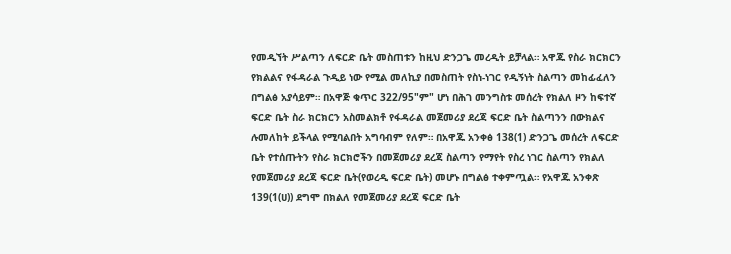የመዲኘት ሥልጣን ለፍርድ ቤት መስጠቱን ከዚህ ድንጋጌ መረዲት ይቻላል። አዋጁ የስራ ክርክርን የክልልና የፋዳራል ጉዲይ ነው የሚል መለኪያ በመስጠት የስነ-ነገር የዲኝነት ስልጣን መከፊፈለን በግልፅ አያሳይም። በአዋጅ ቁጥር 322/95"ም" ሆነ በሕገ መንግስቱ መሰረት የክልለ ዞን ከፍተኛ ፍርድ ቤት ስራ ክርክርን አስመልክቶ የፋዳራል መጀመሪያ ደረጃ ፍርድ ቤት ስልጣንን በውክልና ሉመለከት ይችላል የሚባልበት አግባብም የለም። በአዋጁ አንቀፅ 138(1) ድንጋጌ መሰረት ለፍርድ ቤት የተሰጡትን የስራ ክርክሮችን በመጀመሪያ ደረጃ ስልጣን የማየት የስረ ነገር ስልጣን የክልለ የመጀመሪያ ደረጃ ፍርድ ቤት(የወረዲ ፍርድ ቤት) መሆኑ በግልፅ ተቀምጧል። የአዋጁ አንቀጽ 139(1(ሀ)) ደግሞ በክልለ የመጀመሪያ ደረጃ ፍርድ ቤት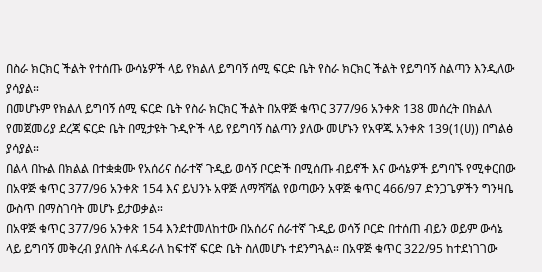በስራ ክርክር ችልት የተሰጡ ውሳኔዎች ላይ የክልለ ይግባኝ ሰሚ ፍርድ ቤት የስራ ክርክር ችልት የይግባኝ ስልጣን እንዲለው ያሳያል።
በመሆኑም የክልለ ይግባኝ ሰሚ ፍርድ ቤት የስራ ክርክር ችልት በአዋጅ ቁጥር 377/96 አንቀጽ 138 መሰረት በክልለ የመጀመሪያ ደረጃ ፍርድ ቤት በሚታዩት ጉዲዮች ላይ የይግባኝ ስልጣን ያለው መሆኑን የአዋጁ አንቀጽ 139(1(ሀ)) በግልፅ ያሳያል።
በልላ በኩል በክልል በተቋቋሙ የአሰሪና ሰራተኛ ጉዲይ ወሳኝ ቦርድች በሚሰጡ ብይኖች እና ውሳኔዎች ይግባኙ የሚቀርበው በአዋጅ ቁጥር 377/96 አንቀጽ 154 እና ይህንኑ አዋጅ ለማሻሻል የወጣውን አዋጅ ቁጥር 466/97 ድንጋጌዎችን ግንዛቤ ውስጥ በማስገባት መሆኑ ይታወቃል።
በአዋጅ ቁጥር 377/96 አንቀጽ 154 እንደተመለከተው በአሰሪና ሰራተኛ ጉዲይ ወሳኝ ቦርድ በተሰጠ ብይን ወይም ውሳኔ ላይ ይግባኝ መቅረብ ያለበት ለፋዳራለ ከፍተኛ ፍርድ ቤት ስለመሆኑ ተደንግጓል። በአዋጅ ቁጥር 322/95 ከተደነገገው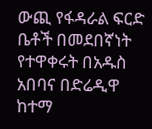ውጪ የፋዳራል ፍርድ ቤቶች በመደበኛነት የተዋቀሩት በአዱስ አበባና በድሬዲዋ ከተማ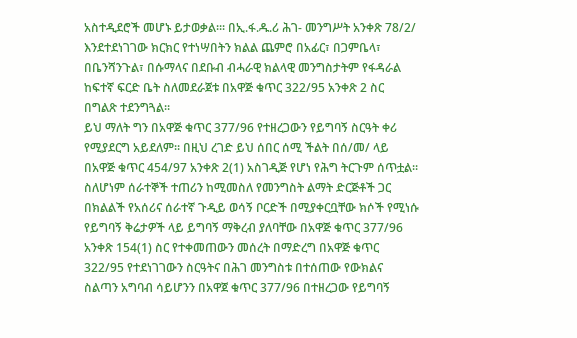አስተዲደሮች መሆኑ ይታወቃል።፡ በኢ.ፋ.ዱ.ሪ ሕገ- መንግሥት አንቀጽ 78/2/ እንደተደነገገው ክርክር የተነሣበትን ክልል ጨምሮ በአፊር፣ በጋምቤላ፣ በቤንሻንጉል፣ በሱማላና በደቡብ ብሓራዊ ክልላዊ መንግስታትም የፋዳራል ከፍተኛ ፍርድ ቤት ስለመደራጀቱ በአዋጅ ቁጥር 322/95 አንቀጽ 2 ስር በግልጽ ተደንግጓል።
ይህ ማለት ግን በአዋጅ ቁጥር 377/96 የተዘረጋውን የይግባኝ ስርዓት ቀሪ የሚያደርግ አይደለም። በዚህ ረገድ ይህ ሰበር ሰሚ ችልት በሰ/መ/ ላይ በአዋጅ ቁጥር 454/97 አንቀጽ 2(1) አስገዲጅ የሆነ የሕግ ትርጉም ሰጥቷል። ስለሆነም ሰራተኞች ተጠሪን ከሚመስለ የመንግስት ልማት ድርጅቶች ጋር በክልልች የአሰሪና ሰራተኛ ጉዲይ ወሳኝ ቦርድች በሚያቀርቧቸው ክሶች የሚነሱ የይግባኝ ቅሬታዎች ላይ ይግባኝ ማቅረብ ያለባቸው በአዋጅ ቁጥር 377/96 አንቀጽ 154(1) ስር የተቀመጠውን መሰረት በማድረግ በአዋጅ ቁጥር 322/95 የተደነገገውን ስርዓትና በሕገ መንግስቱ በተሰጠው የውክልና ስልጣን አግባብ ሳይሆንን በአዋጀ ቁጥር 377/96 በተዘረጋው የይግባኝ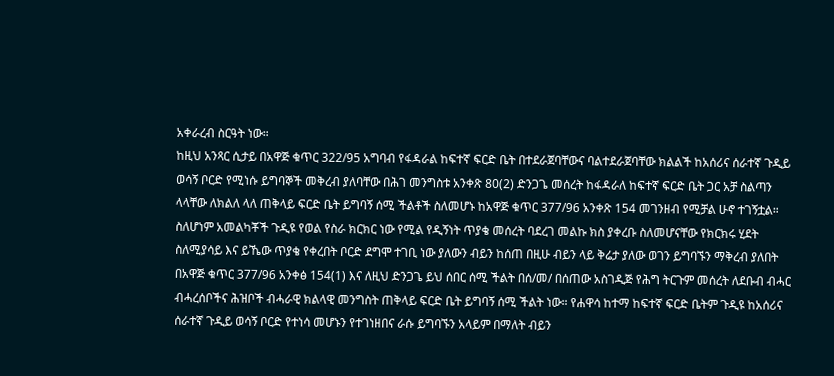አቀራረብ ስርዓት ነው።
ከዚህ አንጻር ሲታይ በአዋጅ ቁጥር 322/95 አግባብ የፋዳራል ከፍተኛ ፍርድ ቤት በተደራጀባቸውና ባልተደራጀባቸው ክልልች ከአሰሪና ሰራተኛ ጉዲይ ወሳኝ ቦርድ የሚነሱ ይግባኞች መቅረብ ያለባቸው በሕገ መንግስቱ አንቀጽ 80(2) ድንጋጌ መሰረት ከፋዳራለ ከፍተኛ ፍርድ ቤት ጋር አቻ ስልጣን ላላቸው ለክልለ ላለ ጠቅላይ ፍርድ ቤት ይግባኝ ሰሚ ችልቶች ስለመሆኑ ከአዋጅ ቁጥር 377/96 አንቀጽ 154 መገንዘብ የሚቻል ሁኖ ተገኝቷል።
ስለሆነም አመልካቾች ጉዲዩ የወል የስራ ክርክር ነው የሚል የዲኝነት ጥያቄ መሰረት ባደረገ መልኩ ክስ ያቀረቡ ስለመሆናቸው የክርክሩ ሂደት ስለሚያሳይ እና ይኼው ጥያቄ የቀረበት ቦርድ ደግሞ ተገቢ ነው ያለውን ብይን ከሰጠ በዚሁ ብይን ላይ ቅሬታ ያለው ወገን ይግባኙን ማቅረብ ያለበት በአዋጅ ቁጥር 377/96 አንቀፅ 154(1) እና ለዚህ ድንጋጌ ይህ ሰበር ሰሚ ችልት በሰ/መ/ በሰጠው አስገዲጅ የሕግ ትርጉም መሰረት ለደቡብ ብሓር ብሓረሰቦችና ሕዝቦች ብሓራዊ ክልላዊ መንግስት ጠቅላይ ፍርድ ቤት ይግባኝ ሰሚ ችልት ነው። የሐዋሳ ከተማ ከፍተኛ ፍርድ ቤትም ጉዲዩ ከአሰሪና ሰራተኛ ጉዲይ ወሳኝ ቦርድ የተነሳ መሆኑን የተገነዘበና ራሱ ይግባኙን አላይም በማለት ብይን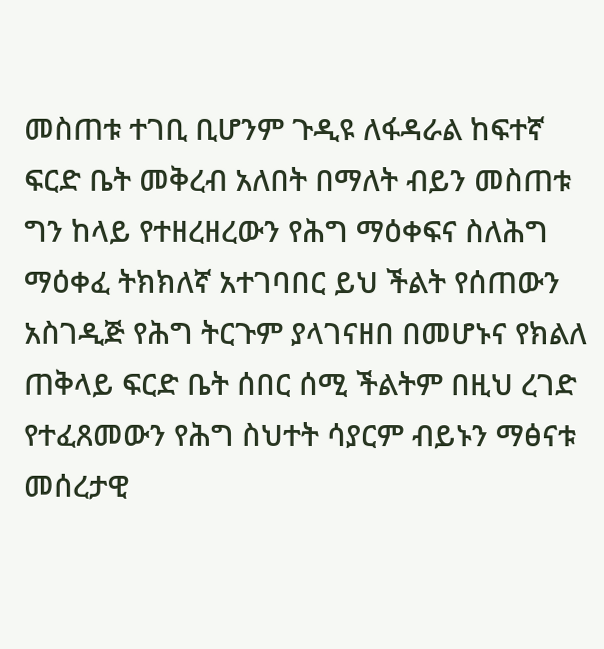መስጠቱ ተገቢ ቢሆንም ጉዲዩ ለፋዳራል ከፍተኛ ፍርድ ቤት መቅረብ አለበት በማለት ብይን መስጠቱ ግን ከላይ የተዘረዘረውን የሕግ ማዕቀፍና ስለሕግ ማዕቀፈ ትክክለኛ አተገባበር ይህ ችልት የሰጠውን አስገዲጅ የሕግ ትርጉም ያላገናዘበ በመሆኑና የክልለ ጠቅላይ ፍርድ ቤት ሰበር ሰሚ ችልትም በዚህ ረገድ የተፈጸመውን የሕግ ስህተት ሳያርም ብይኑን ማፅናቱ መሰረታዊ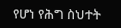የሆነ የሕግ ስህተት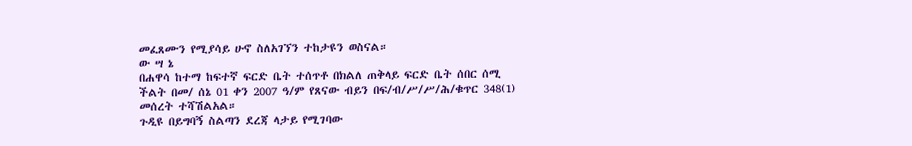መፈጸሙን የሚያሳይ ሁኖ ስለአገኘን ተከታዩን ወስናል።
ው ሣ ኔ
በሐዋሳ ከተማ ከፍተኛ ፍርድ ቤት ተሰጥቶ በክልለ ጠቅላይ ፍርድ ቤት ሰበር ሰሚ ችልት በመ/ ሰኔ 01 ቀን 2007 ዓ/ም የጸናው ብይን በፍ/ብ/ሥ/ሥ/ሕ/ቁጥር 348(1) መሰረት ተሻሽልአል።
ጉዲዩ በይግባኝ ስልጣን ደረጃ ላታይ የሚገባው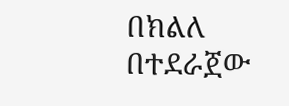በክልለ በተደራጀው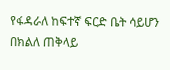የፋዳራለ ከፍተኛ ፍርድ ቤት ሳይሆን በክልለ ጠቅላይ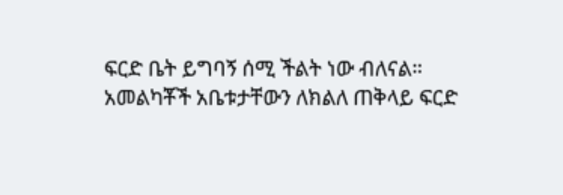ፍርድ ቤት ይግባኝ ሰሚ ችልት ነው ብለናል።
አመልካቾች አቤቱታቸውን ለክልለ ጠቅላይ ፍርድ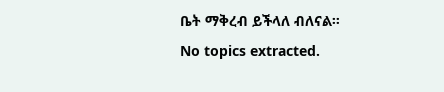ቤት ማቅረብ ይችላለ ብለናል።
No topics extracted.